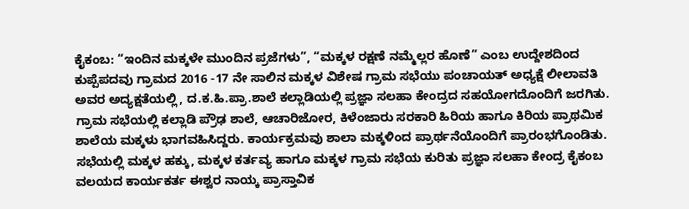ಕೈಕಂಬ: “ಇಂದಿನ ಮಕ್ಕಳೇ ಮುಂದಿನ ಪ್ರಜೆಗಳು”, “ಮಕ್ಕಳ ರಕ್ಷಣೆ ನಮ್ಮೆಲ್ಲರ ಹೊಣೆ” ಎಂಬ ಉದ್ದೇಶದಿಂದ ಕುಪ್ಪೆಪದವು ಗ್ರಾಮದ 2016 -17 ನೇ ಸಾಲಿನ ಮಕ್ಕಳ ವಿಶೇಷ ಗ್ರಾಮ ಸಭೆಯು ಪಂಚಾಯತ್ ಅಧ್ಯಕ್ಷೆ ಲೀಲಾವತಿ ಅವರ ಅದ್ಯಕ್ಷತೆಯಲ್ಲಿ, ದ.ಕ.ಹಿ.ಪ್ರಾ.ಶಾಲೆ ಕಲ್ಲಾಡಿಯಲ್ಲಿ ಪ್ರಜ್ಞಾ ಸಲಹಾ ಕೇಂದ್ರದ ಸಹಯೋಗದೊಂದಿಗೆ ಜರಗಿತು.
ಗ್ರಾಮ ಸಭೆಯಲ್ಲಿ ಕಲ್ಲಾಡಿ ಪ್ರೌಢ ಶಾಲೆ, ಆಚಾರಿಜೋರ, ಕಿಳೆಂಜಾರು ಸರಕಾರಿ ಹಿರಿಯ ಹಾಗೂ ಕಿರಿಯ ಪ್ರಾಥಮಿಕ ಶಾಲೆಯ ಮಕ್ಕಳು ಭಾಗವಹಿಸಿದ್ದರು. ಕಾರ್ಯಕ್ರಮವು ಶಾಲಾ ಮಕ್ಕಳಿಂದ ಪ್ರಾರ್ಥನೆಯೊಂದಿಗೆ ಪ್ರಾರಂಭಗೊಂಡಿತು. ಸಭೆಯಲ್ಲಿ ಮಕ್ಕಳ ಹಕ್ಕು, ಮಕ್ಕಳ ಕರ್ತವ್ಯ ಹಾಗೂ ಮಕ್ಕಳ ಗ್ರಾಮ ಸಭೆಯ ಕುರಿತು ಪ್ರಜ್ಞಾ ಸಲಹಾ ಕೇಂದ್ರ ಕೈಕಂಬ ವಲಯದ ಕಾರ್ಯಕರ್ತ ಈಶ್ವರ ನಾಯ್ಕ ಪ್ರಾಸ್ತಾವಿಕ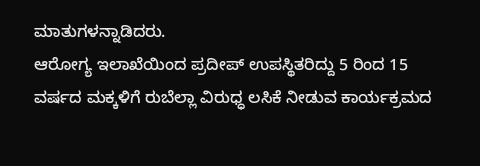ಮಾತುಗಳನ್ನಾಡಿದರು.
ಆರೋಗ್ಯ ಇಲಾಖೆಯಿಂದ ಪ್ರದೀಪ್ ಉಪಸ್ಥಿತರಿದ್ದು 5 ರಿಂದ 15 ವರ್ಷದ ಮಕ್ಕಳಿಗೆ ರುಬೆಲ್ಲಾ ವಿರುಧ್ಧ ಲಸಿಕೆ ನೀಡುವ ಕಾರ್ಯಕ್ರಮದ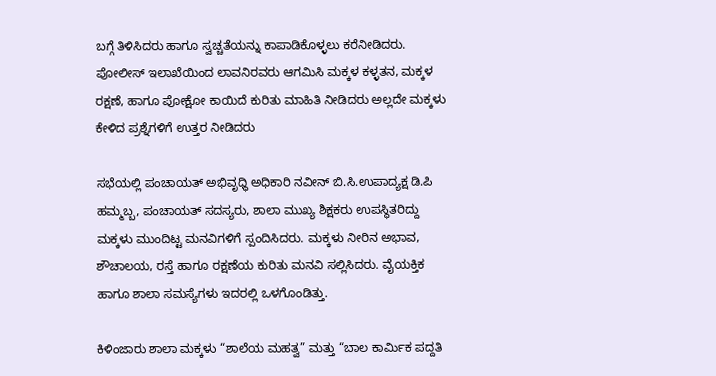ಬಗ್ಗೆ ತಿಳಿಸಿದರು ಹಾಗೂ ಸ್ವಚ್ಚತೆಯನ್ನು ಕಾಪಾಡಿಕೊಳ್ಳಲು ಕರೆನೀಡಿದರು.
ಪೋಲೀಸ್ ಇಲಾಖೆಯಿಂದ ಲಾವನಿರವರು ಆಗಮಿಸಿ ಮಕ್ಕಳ ಕಳ್ಳತನ, ಮಕ್ಕಳ ರಕ್ಷಣೆ, ಹಾಗೂ ಪೋಕ್ಷೋ ಕಾಯಿದೆ ಕುರಿತು ಮಾಹಿತಿ ನೀಡಿದರು ಅಲ್ಲದೇ ಮಕ್ಕಳು ಕೇಳಿದ ಪ್ರಶ್ನೆಗಳಿಗೆ ಉತ್ತರ ನೀಡಿದರು

ಸಭೆಯಲ್ಲಿ ಪಂಚಾಯತ್ ಅಭಿವೃಧ್ಧಿ ಅಧಿಕಾರಿ ನವೀನ್ ಬಿ.ಸಿ.ಉಪಾದ್ಯಕ್ಷ ಡಿ.ಪಿ ಹಮ್ಮಬ್ಬ, ಪಂಚಾಯತ್ ಸದಸ್ಯರು, ಶಾಲಾ ಮುಖ್ಯ ಶಿಕ್ಷಕರು ಉಪಸ್ಥಿತರಿದ್ದು ಮಕ್ಕಳು ಮುಂದಿಟ್ಟ ಮನವಿಗಳಿಗೆ ಸ್ಪಂದಿಸಿದರು. ಮಕ್ಕಳು ನೀರಿನ ಅಭಾವ, ಶೌಚಾಲಯ, ರಸ್ತೆ ಹಾಗೂ ರಕ್ಷಣೆಯ ಕುರಿತು ಮನವಿ ಸಲ್ಲಿಸಿದರು. ವೈಯಕ್ತಿಕ ಹಾಗೂ ಶಾಲಾ ಸಮಸ್ಯೆಗಳು ಇದರಲ್ಲಿ ಒಳಗೊಂಡಿತ್ತು.

ಕಿಳಿಂಜಾರು ಶಾಲಾ ಮಕ್ಕಳು “ಶಾಲೆಯ ಮಹತ್ವ” ಮತ್ತು “ಬಾಲ ಕಾರ್ಮಿಕ ಪದ್ದತಿ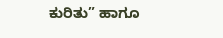ಕುರಿತು” ಹಾಗೂ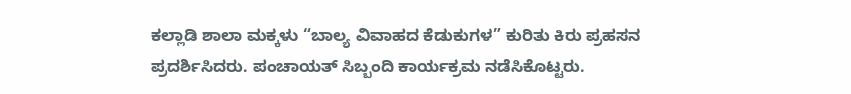ಕಲ್ಲಾಡಿ ಶಾಲಾ ಮಕ್ಕಳು “ಬಾಲ್ಯ ವಿವಾಹದ ಕೆಡುಕುಗಳ” ಕುರಿತು ಕಿರು ಪ್ರಹಸನ ಪ್ರದರ್ಶಿಸಿದರು. ಪಂಚಾಯತ್ ಸಿಬ್ಬಂದಿ ಕಾರ್ಯಕ್ರಮ ನಡೆಸಿಕೊಟ್ಟರು.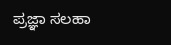ಪ್ರಜ್ಞಾ ಸಲಹಾ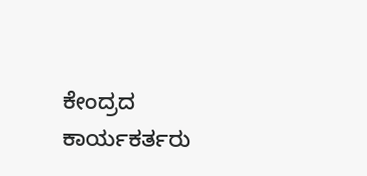ಕೇಂದ್ರದ ಕಾರ್ಯಕರ್ತರು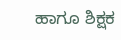ಹಾಗೂ ಶಿಕ್ಷಕ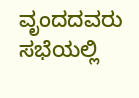ವೃಂದದವರು ಸಭೆಯಲ್ಲಿ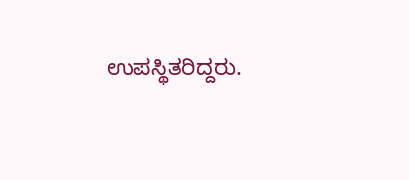ಉಪಸ್ಥಿತರಿದ್ದರು.